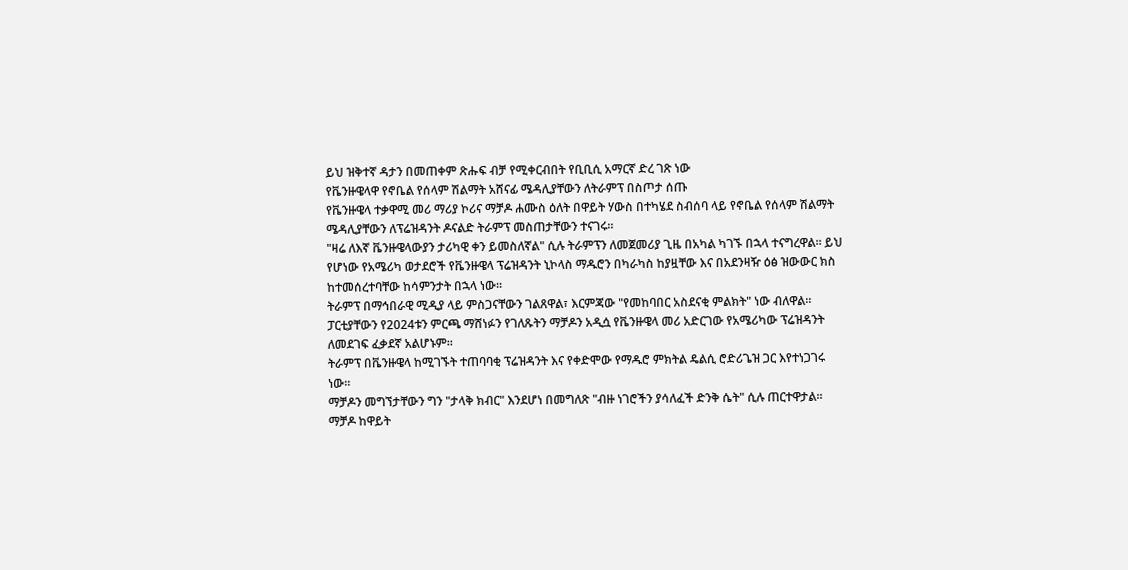ይህ ዝቅተኛ ዳታን በመጠቀም ጽሑፍ ብቻ የሚቀርብበት የቢቢሲ አማርኛ ድረ ገጽ ነው
የቬንዙዌላዋ የኖቤል የሰላም ሽልማት አሸናፊ ሜዳሊያቸውን ለትራምፕ በስጦታ ሰጡ
የቬንዙዌላ ተቃዋሚ መሪ ማሪያ ኮሪና ማቻዶ ሐሙስ ዕለት በዋይት ሃውስ በተካሄደ ስብሰባ ላይ የኖቤል የሰላም ሽልማት ሜዳሊያቸውን ለፕሬዝዳንት ዶናልድ ትራምፕ መስጠታቸውን ተናገሩ።
"ዛሬ ለእኛ ቬንዙዌላውያን ታሪካዊ ቀን ይመስለኛል" ሲሉ ትራምፕን ለመጀመሪያ ጊዜ በአካል ካገኙ በኋላ ተናግረዋል። ይህ የሆነው የአሜሪካ ወታደሮች የቬንዙዌላ ፕሬዝዳንት ኒኮላስ ማዱሮን በካራካስ ከያዟቸው እና በአደንዛዥ ዕፅ ዝውውር ክስ ከተመሰረተባቸው ከሳምንታት በኋላ ነው።
ትራምፕ በማኅበራዊ ሚዲያ ላይ ምስጋናቸውን ገልጸዋል፣ እርምጃው "የመከባበር አስደናቂ ምልክት" ነው ብለዋል።
ፓርቲያቸውን የ2024ቱን ምርጫ ማሸነፉን የገለጹትን ማቻዶን አዲሷ የቬንዙዌላ መሪ አድርገው የአሜሪካው ፕሬዝዳንት ለመደገፍ ፈቃደኛ አልሆኑም።
ትራምፕ በቬንዙዌላ ከሚገኙት ተጠባባቂ ፕሬዝዳንት እና የቀድሞው የማዱሮ ምክትል ዴልሲ ሮድሪጌዝ ጋር እየተነጋገሩ ነው።
ማቻዶን መግኘታቸውን ግን "ታላቅ ክብር" እንደሆነ በመግለጽ "ብዙ ነገሮችን ያሳለፈች ድንቅ ሴት" ሲሉ ጠርተዋታል።
ማቻዶ ከዋይት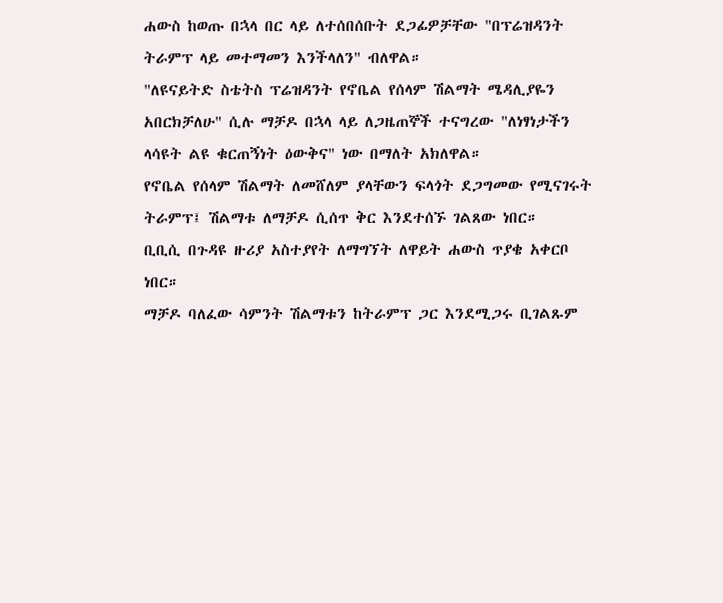ሐውስ ከወጡ በኋላ በር ላይ ለተሰበሰቡት ደጋፊዎቻቸው "በፕሬዝዳንት ትራምፕ ላይ መተማመን እንችላለን" ብለዋል።
"ለዩናይትድ ስቴትስ ፕሬዝዳንት የኖቤል የሰላም ሽልማት ሜዳሊያዬን አበርክቻለሁ" ሲሉ ማቻዶ በኋላ ላይ ለጋዜጠኞች ተናግረው "ለነፃነታችን ላሳዩት ልዩ ቁርጠኝነት ዕውቅና" ነው በማለት አክለዋል።
የኖቤል የሰላም ሽልማት ለመሸለም ያላቸውን ፍላጎት ደጋግመው የሚናገሩት ትራምፕ፤ ሽልማቱ ለማቻዶ ሲሰጥ ቅር እንደተሰኙ ገልጸው ነበር።
ቢቢሲ በጉዳዩ ዙሪያ አስተያየት ለማግኘት ለዋይት ሐውስ ጥያቄ አቀርቦ ነበር።
ማቻዶ ባለፈው ሳምንት ሽልማቱን ከትራምፕ ጋር እንደሚጋሩ ቢገልጹም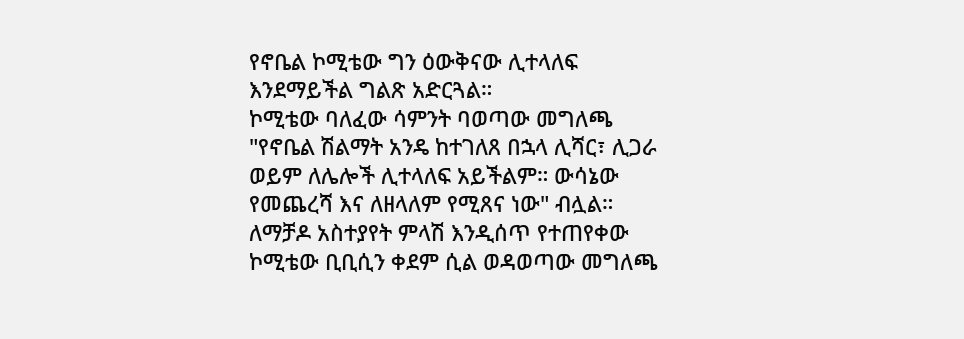የኖቤል ኮሚቴው ግን ዕውቅናው ሊተላለፍ እንደማይችል ግልጽ አድርጓል።
ኮሚቴው ባለፈው ሳምንት ባወጣው መግለጫ "የኖቤል ሽልማት አንዴ ከተገለጸ በኋላ ሊሻር፣ ሊጋራ ወይም ለሌሎች ሊተላለፍ አይችልም። ውሳኔው የመጨረሻ እና ለዘላለም የሚጸና ነው" ብሏል።
ለማቻዶ አስተያየት ምላሽ እንዲሰጥ የተጠየቀው ኮሚቴው ቢቢሲን ቀደም ሲል ወዳወጣው መግለጫ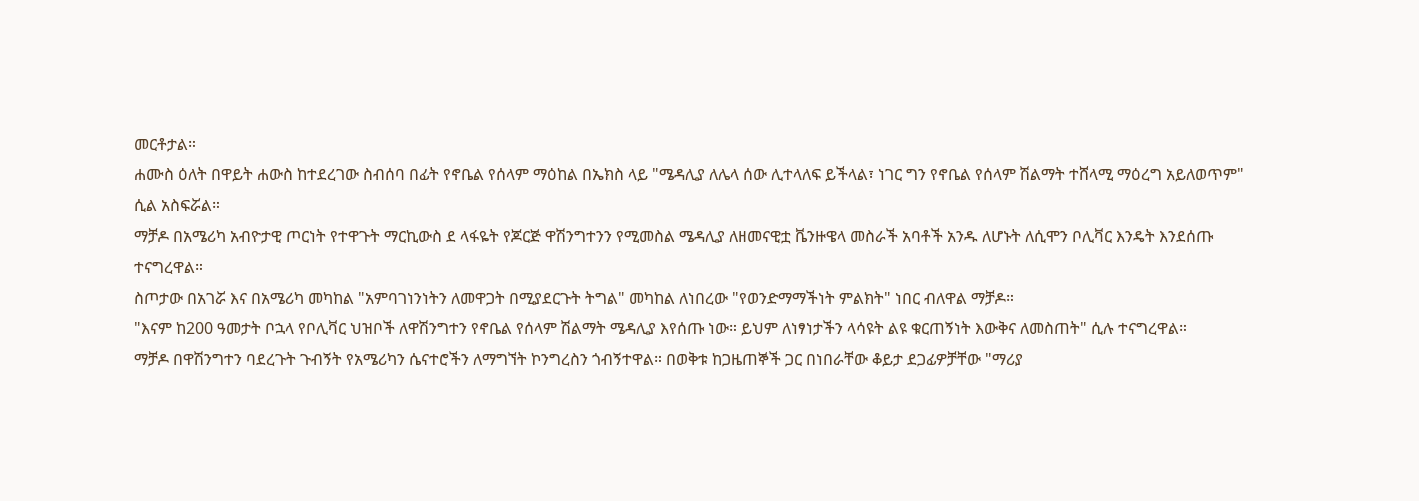መርቶታል።
ሐሙስ ዕለት በዋይት ሐውስ ከተደረገው ስብሰባ በፊት የኖቤል የሰላም ማዕከል በኤክስ ላይ "ሜዳሊያ ለሌላ ሰው ሊተላለፍ ይችላል፣ ነገር ግን የኖቤል የሰላም ሽልማት ተሸላሚ ማዕረግ አይለወጥም" ሲል አስፍሯል።
ማቻዶ በአሜሪካ አብዮታዊ ጦርነት የተዋጉት ማርኪውስ ደ ላፋዬት የጆርጅ ዋሽንግተንን የሚመስል ሜዳሊያ ለዘመናዊቷ ቬንዙዌላ መስራች አባቶች አንዱ ለሆኑት ለሲሞን ቦሊቫር እንዴት እንደሰጡ ተናግረዋል።
ስጦታው በአገሯ እና በአሜሪካ መካከል "አምባገነንነትን ለመዋጋት በሚያደርጉት ትግል" መካከል ለነበረው "የወንድማማችነት ምልክት" ነበር ብለዋል ማቻዶ።
"እናም ከ200 ዓመታት ቦኋላ የቦሊቫር ህዝቦች ለዋሽንግተን የኖቤል የሰላም ሽልማት ሜዳሊያ እየሰጡ ነው። ይህም ለነፃነታችን ላሳዩት ልዩ ቁርጠኝነት እውቅና ለመስጠት" ሲሉ ተናግረዋል።
ማቻዶ በዋሽንግተን ባደረጉት ጉብኝት የአሜሪካን ሴናተሮችን ለማግኘት ኮንግረስን ጎብኝተዋል። በወቅቱ ከጋዜጠኞች ጋር በነበራቸው ቆይታ ደጋፊዎቻቸው "ማሪያ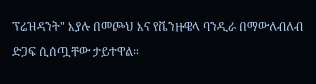ፕሬዝዳንት" እያሉ በመጮህ እና የቬንዙዌላ ባንዲራ በማውለብለብ ድጋፍ ሲሰጧቸው ታይተዋል።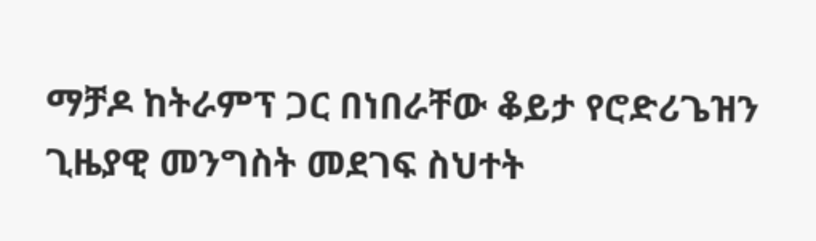ማቻዶ ከትራምፕ ጋር በነበራቸው ቆይታ የሮድሪጌዝን ጊዜያዊ መንግስት መደገፍ ስህተት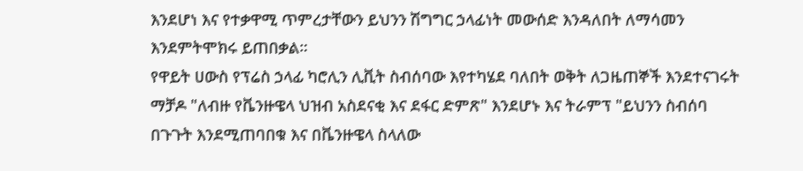እንደሆነ እና የተቃዋሚ ጥምረታቸውን ይህንን ሽግግር ኃላፊነት መውሰድ እንዳለበት ለማሳመን እንደምትሞክሩ ይጠበቃል።
የዋይት ሀውስ የፕሬስ ኃላፊ ካሮሊን ሊቪት ስብሰባው እየተካሄደ ባለበት ወቅት ለጋዜጠኞች እንደተናገሩት ማቻዶ "ለብዙ የቬንዙዌላ ህዝብ አስደናቂ እና ደፋር ድምጽ" እንደሆኑ እና ትራምፕ "ይህንን ስብሰባ በጉጉት እንደሚጠባበቁ እና በቬንዙዌላ ስላለው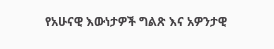የአሁናዊ እውነታዎች ግልጽ እና አዎንታዊ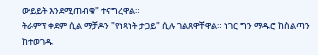ውይይት እንደሚጠብቁ" ተናግረዋል።
ትራምፕ ቀደም ሲል ማቻዶን "የነጻነት ታጋይ" ሲሉ ገልጸዋቸዋል። ነገር ግን ማዱሮ ከስልጣን ከተወገዱ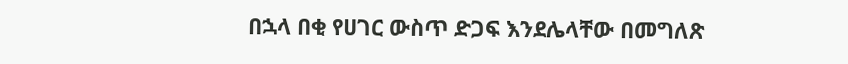በኋላ በቂ የሀገር ውስጥ ድጋፍ እንደሌላቸው በመግለጽ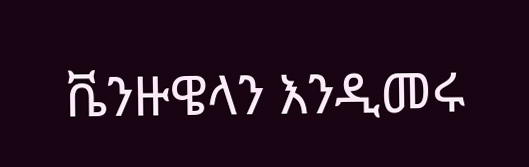ቬንዙዌላን እንዲመሩ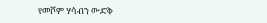የመሾም ሃሳብን ውድቅ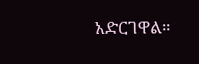አድርገዋል።